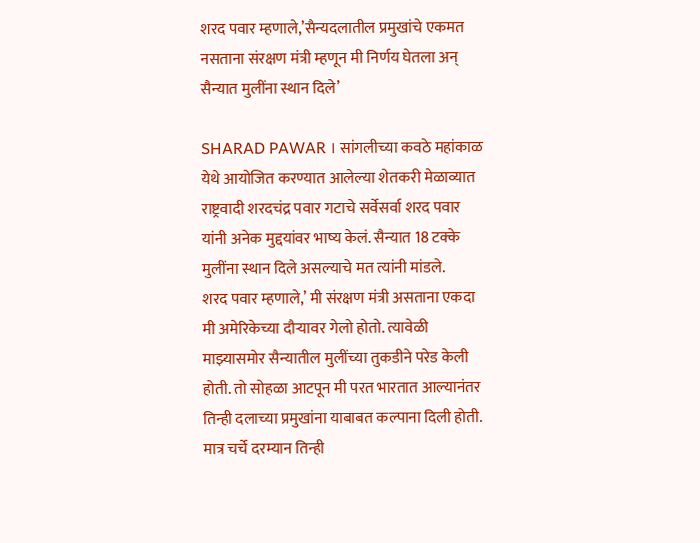शरद पवार म्हणाले,’सैन्यदलातील प्रमुखांचे एकमत नसताना संरक्षण मंत्री म्हणून मी निर्णय घेतला अन् सैन्यात मुलींना स्थान दिले’

SHARAD PAWAR । सांगलीच्या कवठे महांकाळ येथे आयोजित करण्यात आलेल्या शेतकरी मेळाव्यात राष्ट्रवादी शरदचंद्र पवार गटाचे सर्वेसर्वा शरद पवार यांनी अनेक मुद्दयांवर भाष्य केलं. सैन्यात 18 टक्के मुलींना स्थान दिले असल्याचे मत त्यांनी मांडले.
शरद पवार म्हणाले,’ मी संरक्षण मंत्री असताना एकदा मी अमेरिकेच्या दौऱ्यावर गेलो होतो. त्यावेळी माझ्यासमोर सैन्यातील मुलींच्या तुकडीने परेड केली होती. तो सोहळा आटपून मी परत भारतात आल्यानंतर तिन्ही दलाच्या प्रमुखांना याबाबत कल्पाना दिली होती. मात्र चर्चे दरम्यान तिन्ही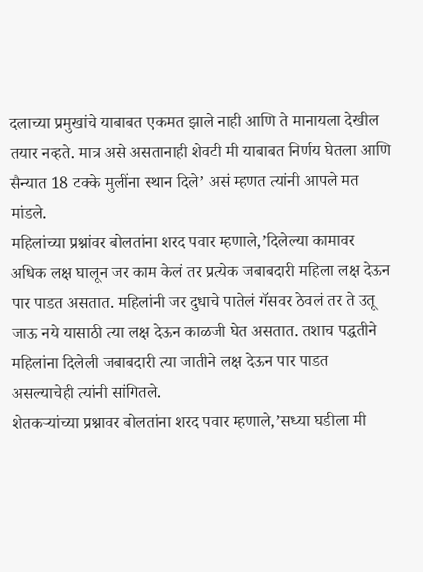दलाच्या प्रमुखांचे याबाबत एकमत झाले नाही आणि ते मानायला देखील तयार नव्हते. मात्र असे असतानाही शेवटी मी याबाबत निर्णय घेतला आणि सैन्यात 18 टक्के मुलींना स्थान दिले’ असं म्हणत त्यांनी आपले मत मांडले.
महिलांच्या प्रश्नांवर बोलतांना शरद पवार म्हणाले,’दिलेल्या कामावर अधिक लक्ष घालून जर काम केलं तर प्रत्येक जबाबदारी महिला लक्ष देऊन पार पाडत असतात. महिलांनी जर दुधाचे पातेलं गॅसवर ठेवलं तर ते उतू जाऊ नये यासाठी त्या लक्ष देऊन काळजी घेत असतात. तशाच पद्धतीने महिलांना दिलेली जबाबदारी त्या जातीने लक्ष देऊन पार पाडत असल्याचेही त्यांनी सांगितले.
शेतकऱ्यांच्या प्रश्नावर बोलतांना शरद पवार म्हणाले,’सध्या घडीला मी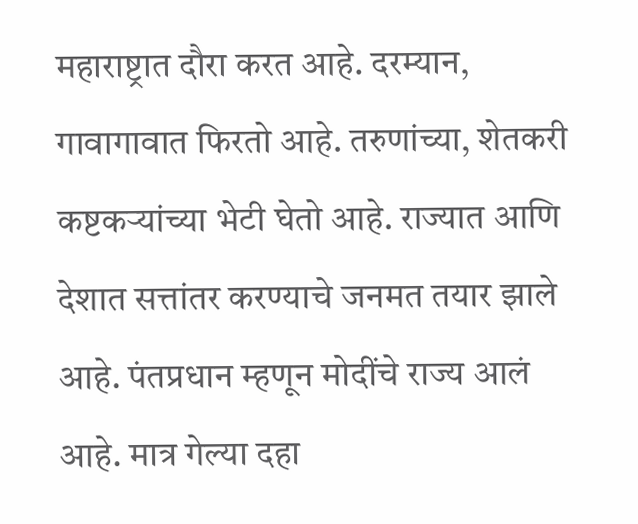महाराष्ट्रात दौरा करत आहे. दरम्यान, गावागावात फिरतो आहे. तरुणांच्या, शेतकरी कष्टकऱ्यांच्या भेटी घेतो आहे. राज्यात आणि देशात सत्तांतर करण्याचे जनमत तयार झाले आहे. पंतप्रधान म्हणून मोदींचे राज्य आलं आहे. मात्र गेल्या दहा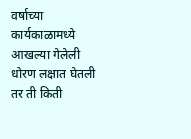वर्षाच्या कार्यकाळामध्ये आखल्या गेलेली धोरण लक्षात घेतली तर ती किती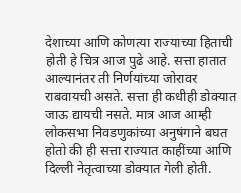देशाच्या आणि कोणत्या राज्याच्या हिताची होती हे चित्र आज पुढे आहे. सत्ता हातात आल्यानंतर ती निर्णयांच्या जोरावर राबवायची असते. सत्ता ही कधीही डोक्यात जाऊ द्यायची नसते. मात्र आज आम्ही लोकसभा निवडणुकांच्या अनुषंगाने बघत होतो की ही सत्ता राज्यात काहींच्या आणि दिल्ली नेतृत्वाच्या डोक्यात गेली होती.